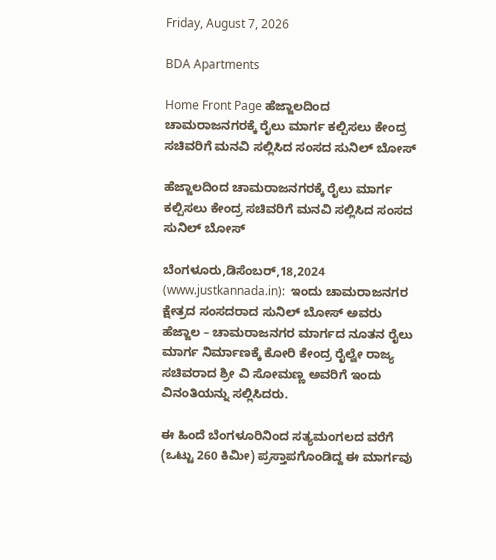Friday, August 7, 2026

BDA Apartments

Home Front Page ಹೆಜ್ಜಾಲದಿಂದ ಚಾಮರಾಜನಗರಕ್ಕೆ ರೈಲು ಮಾರ್ಗ ಕಲ್ಪಿಸಲು ಕೇಂದ್ರ ಸಚಿವರಿಗೆ ಮನವಿ ಸಲ್ಲಿಸಿದ ಸಂಸದ ಸುನಿಲ್ ಬೋಸ್

ಹೆಜ್ಜಾಲದಿಂದ ಚಾಮರಾಜನಗರಕ್ಕೆ ರೈಲು ಮಾರ್ಗ ಕಲ್ಪಿಸಲು ಕೇಂದ್ರ ಸಚಿವರಿಗೆ ಮನವಿ ಸಲ್ಲಿಸಿದ ಸಂಸದ ಸುನಿಲ್ ಬೋಸ್

ಬೆಂಗಳೂರು,ಡಿಸೆಂಬರ್,18,2024 (www.justkannada.in):  ಇಂದು ಚಾಮರಾಜನಗರ ಕ್ಷೇತ್ರದ ಸಂಸದರಾದ ಸುನಿಲ್ ಬೋಸ್ ಅವರು ಹೆಜ್ಜಾಲ – ಚಾಮರಾಜನಗರ ಮಾರ್ಗದ ನೂತನ ರೈಲು ಮಾರ್ಗ ನಿರ್ಮಾಣಕ್ಕೆ ಕೋರಿ ಕೇಂದ್ರ ರೈಲ್ವೇ ರಾಜ್ಯ ಸಚಿವರಾದ ಶ್ರೀ ವಿ ಸೋಮಣ್ಣ ಅವರಿಗೆ ಇಂದು ವಿನಂತಿಯನ್ನು ಸಲ್ಲಿಸಿದರು.

ಈ ಹಿಂದೆ ಬೆಂಗಳೂರಿನಿಂದ ಸತ್ಯಮಂಗಲದ ವರೆಗೆ (ಒಟ್ಟು 260 ಕಿಮೀ) ಪ್ರಸ್ತಾಪಗೊಂಡಿದ್ದ ಈ ಮಾರ್ಗವು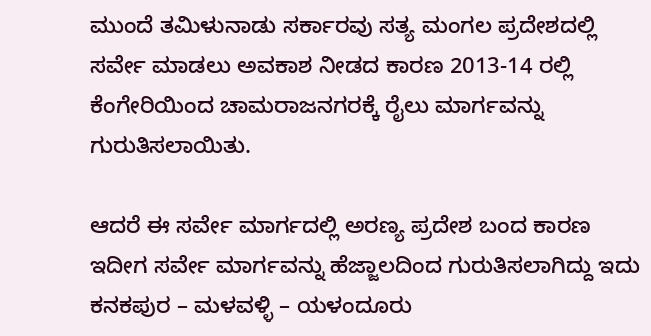ಮುಂದೆ ತಮಿಳುನಾಡು ಸರ್ಕಾರವು ಸತ್ಯ ಮಂಗಲ ಪ್ರದೇಶದಲ್ಲಿ ಸರ್ವೇ ಮಾಡಲು ಅವಕಾಶ ನೀಡದ ಕಾರಣ 2013-14 ರಲ್ಲಿ ಕೆಂಗೇರಿಯಿಂದ ಚಾಮರಾಜನಗರಕ್ಕೆ ರೈಲು ಮಾರ್ಗವನ್ನು ಗುರುತಿಸಲಾಯಿತು.

ಆದರೆ ಈ ಸರ್ವೇ ಮಾರ್ಗದಲ್ಲಿ ಅರಣ್ಯ ಪ್ರದೇಶ ಬಂದ ಕಾರಣ ಇದೀಗ ಸರ್ವೇ ಮಾರ್ಗವನ್ನು ಹೆಜ್ಜಾಲದಿಂದ ಗುರುತಿಸಲಾಗಿದ್ದು ಇದು ಕನಕಪುರ – ಮಳವಳ್ಳಿ – ಯಳಂದೂರು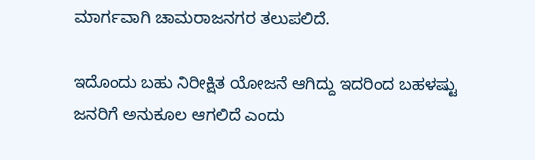ಮಾರ್ಗವಾಗಿ ಚಾಮರಾಜನಗರ ತಲುಪಲಿದೆ.

ಇದೊಂದು ಬಹು ನಿರೀಕ್ಷಿತ ಯೋಜನೆ ಆಗಿದ್ದು ಇದರಿಂದ ಬಹಳಷ್ಟು ಜನರಿಗೆ ಅನುಕೂಲ ಆಗಲಿದೆ ಎಂದು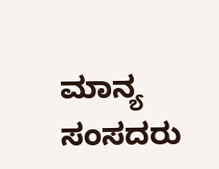ಮಾನ್ಯ ಸಂಸದರು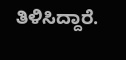ತಿಳಿಸಿದ್ದಾರೆ.